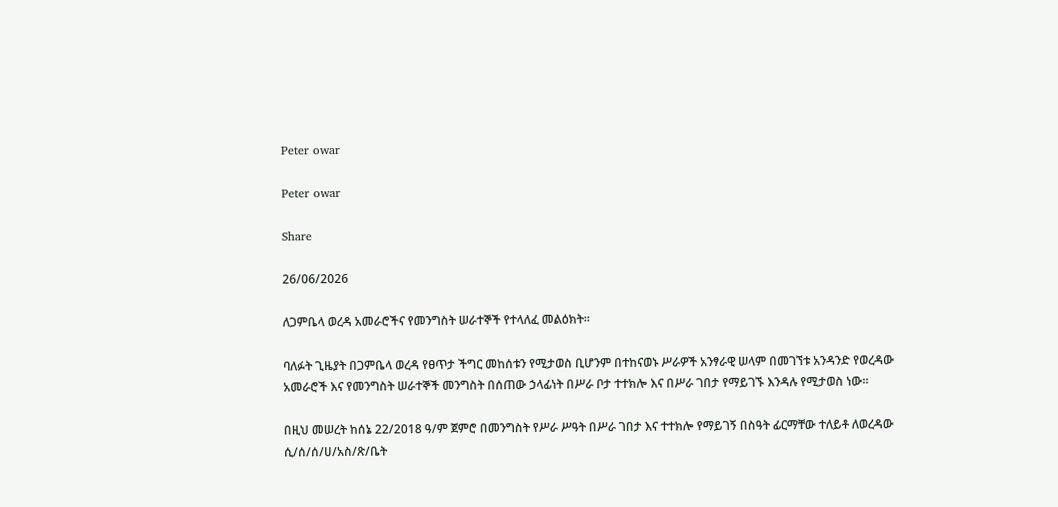Peter owar

Peter owar

Share

26/06/2026

ለጋምቤላ ወረዳ አመራሮችና የመንግስት ሠራተኞች የተላለፈ መልዕክት።

ባለፉት ጊዜያት በጋምቤላ ወረዳ የፀጥታ ችግር መከሰቱን የሚታወስ ቢሆንም በተከናወኑ ሥራዎች አንፃራዊ ሠላም በመገኘቱ አንዳንድ የወረዳው አመራሮች እና የመንግስት ሠራተኞች መንግስት በሰጠው ኃላፊነት በሥራ ቦታ ተተክሎ እና በሥራ ገበታ የማይገኙ እንዳሉ የሚታወስ ነው።

በዚህ መሠረት ከሰኔ 22/2018 ዓ/ም ጀምሮ በመንግስት የሥራ ሥዓት በሥራ ገበታ እና ተተክሎ የማይገኝ በስዓት ፊርማቸው ተለይቶ ለወረዳው ሲ/ሰ/ሰ/ሀ/አስ/ጽ/ቤት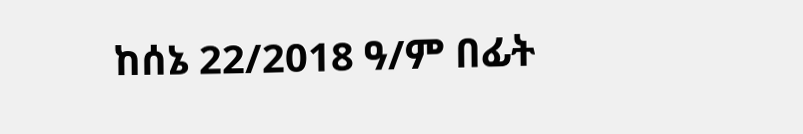ከሰኔ 22/2018 ዓ/ም በፊት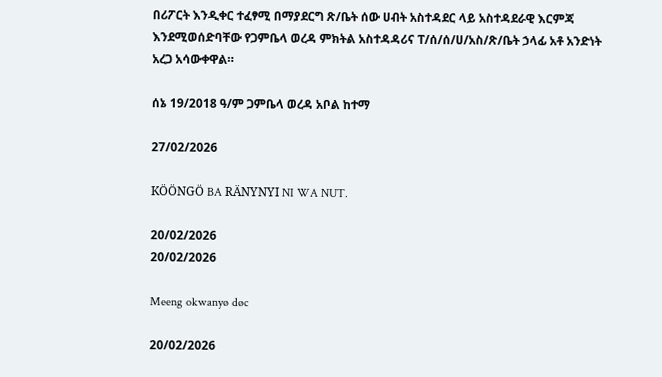በሪፖርት እንዲቀር ተፈፃሚ በማያደርግ ጽ/ቤት ሰው ሀብት አስተዳደር ላይ አስተዳደራዊ እርምጃ እንደሚወሰድባቸው የጋምቤላ ወረዳ ምክትል አስተዳዳሪና ፐ/ሰ/ሰ/ሀ/አስ/ጽ/ቤት ኃላፊ አቶ አንድነት አረጋ አሳውቀዋል።

ሰኔ 19/2018 ዓ/ም ጋምቤላ ወረዳ አቦል ከተማ

27/02/2026

KÖÖNGÖ BA RÄNYNYI NI WA NUT.

20/02/2026
20/02/2026

Meeng okwanyø døc

20/02/2026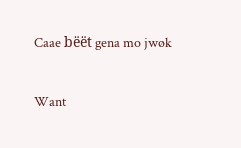Caae bëët gena mo jwøk

Want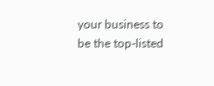your business to be the top-listed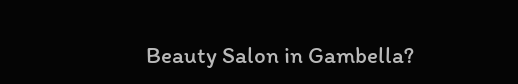Beauty Salon in Gambella?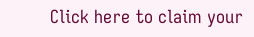Click here to claim your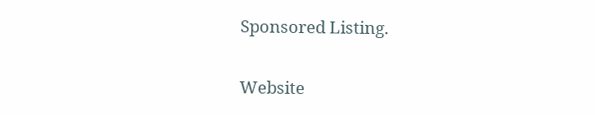Sponsored Listing.

Website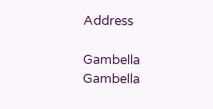Address

Gambella
Gambella